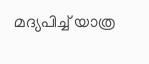മദ്യപിച്ച് യാത്ര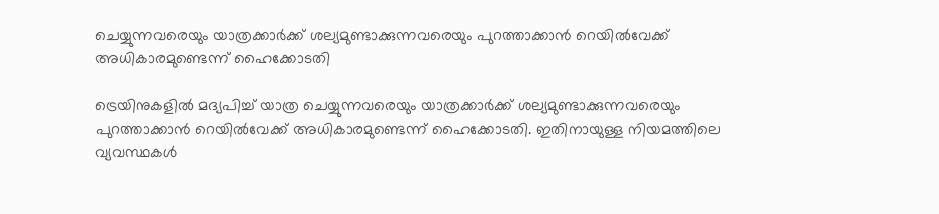ചെയ്യുന്നവരെയും യാത്രക്കാര്‍ക്ക് ശല്യമുണ്ടാക്കുന്നവരെയും പുറത്താക്കാന്‍ റെയില്‍വേക്ക് അധികാരമുണ്ടെന്ന് ഹൈക്കോടതി

ട്രെയിനുകളില്‍ മദ്യപിച്ച് യാത്ര ചെയ്യുന്നവരെയും യാത്രക്കാര്‍ക്ക് ശല്യമുണ്ടാക്കുന്നവരെയും പുറത്താക്കാന്‍ റെയില്‍വേക്ക് അധികാരമുണ്ടെന്ന് ഹൈക്കോടതി. ഇതിനായുള്ള നിയമത്തിലെ വ്യവസ്ഥകള്‍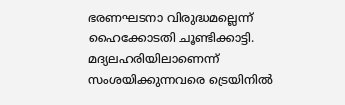ഭരണഘടനാ വിരുദ്ധമല്ലെന്ന് ഹൈക്കോടതി ചൂണ്ടിക്കാട്ടി. മദ്യലഹരിയിലാണെന്ന് സംശയിക്കുന്നവരെ ട്രെയിനില്‍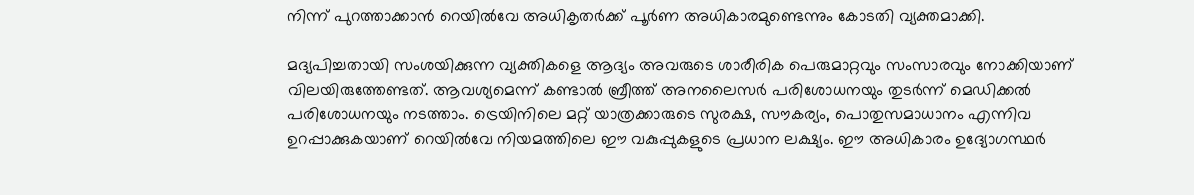നിന്ന് പുറത്താക്കാന്‍ റെയില്‍വേ അധികൃതര്‍ക്ക് പൂര്‍ണ അധികാരമുണ്ടെന്നും കോടതി വ്യക്തമാക്കി.

മദ്യപിച്ചതായി സംശയിക്കുന്ന വ്യക്തികളെ ആദ്യം അവരുടെ ശാരീരിക പെരുമാറ്റവും സംസാരവും നോക്കിയാണ് വിലയിരുത്തേണ്ടത്. ആവശ്യമെന്ന് കണ്ടാല്‍ ബ്രീത്ത് അനലൈസര്‍ പരിശോധനയും തുടര്‍ന്ന് മെഡിക്കല്‍ പരിശോധനയും നടത്താം. ട്രെയിനിലെ മറ്റ് യാത്രക്കാരുടെ സുരക്ഷ, സൗകര്യം, പൊതുസമാധാനം എന്നിവ ഉറപ്പാക്കുകയാണ് റെയില്‍വേ നിയമത്തിലെ ഈ വകുപ്പുകളുടെ പ്രധാന ലക്ഷ്യം. ഈ അധികാരം ഉദ്യോഗസ്ഥര്‍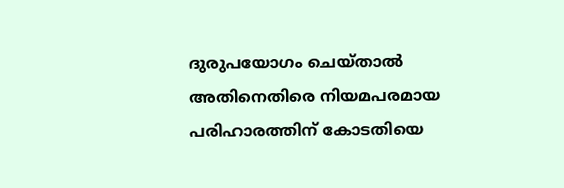ദുരുപയോഗം ചെയ്താല്‍ അതിനെതിരെ നിയമപരമായ പരിഹാരത്തിന് കോടതിയെ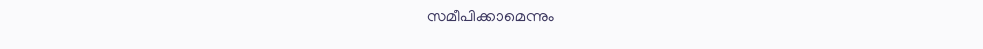സമീപിക്കാമെന്നും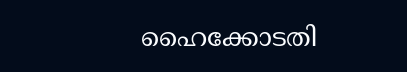ഹൈക്കോടതി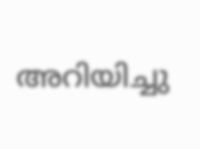അറിയിച്ചു